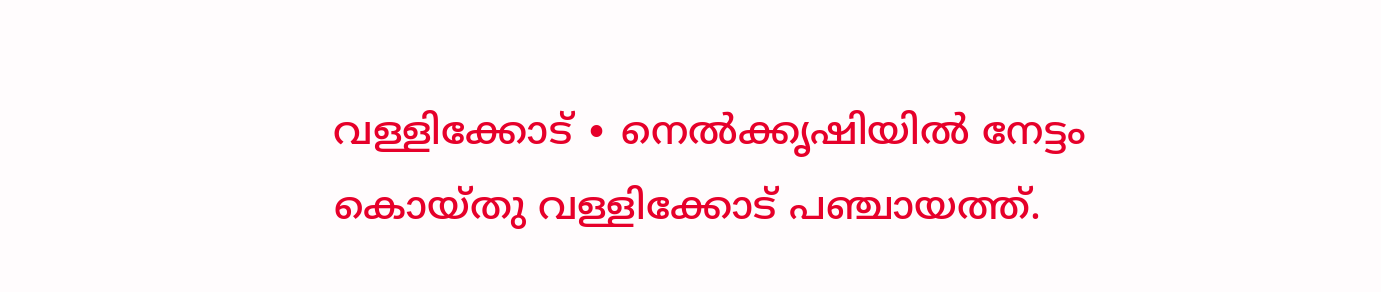വള്ളിക്കോട് ∙ നെൽക്കൃഷിയിൽ നേട്ടം കൊയ്തു വള്ളിക്കോട് പഞ്ചായത്ത്.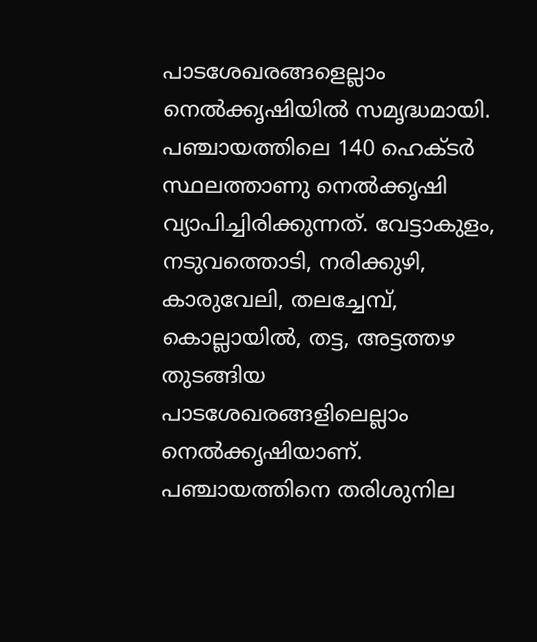പാടശേഖരങ്ങളെല്ലാം നെൽക്കൃഷിയിൽ സമൃദ്ധമായി.
പഞ്ചായത്തിലെ 140 ഹെക്ടർ സ്ഥലത്താണു നെൽക്കൃഷി വ്യാപിച്ചിരിക്കുന്നത്. വേട്ടാകുളം, നടുവത്തൊടി, നരിക്കുഴി, കാരുവേലി, തലച്ചേമ്പ്, കൊല്ലായിൽ, തട്ട, അട്ടത്തഴ തുടങ്ങിയ പാടശേഖരങ്ങളിലെല്ലാം നെൽക്കൃഷിയാണ്.
പഞ്ചായത്തിനെ തരിശുനില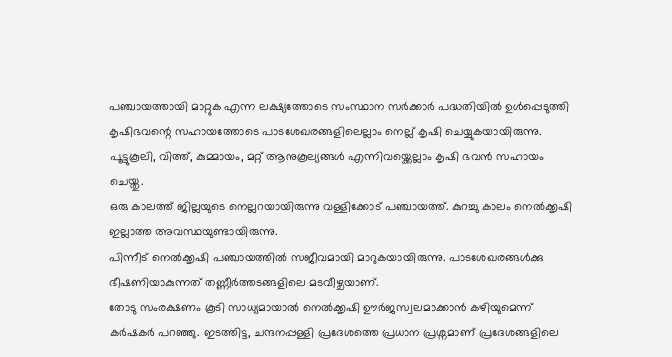പഞ്ചായത്തായി മാറ്റുക എന്ന ലക്ഷ്യത്തോടെ സംസ്ഥാന സർക്കാർ പദ്ധതിയിൽ ഉൾപ്പെടുത്തി കൃഷിഭവന്റെ സഹായത്തോടെ പാടശേഖരങ്ങളിലെല്ലാം നെല്ല് കൃഷി ചെയ്യുകയായിരുന്നു.
പൂട്ടുകൂലി, വിത്ത്, കുമ്മായം, മറ്റ് ആനുകൂല്യങ്ങൾ എന്നിവയ്ക്കെല്ലാം കൃഷി ഭവൻ സഹായം ചെയ്തു.
ഒരു കാലത്ത് ജില്ലയുടെ നെല്ലറയായിരുന്നു വള്ളിക്കോട് പഞ്ചായത്ത്. കുറച്ചു കാലം നെൽക്കൃഷി ഇല്ലാത്ത അവസ്ഥയുണ്ടായിരുന്നു.
പിന്നീട് നെൽക്കൃഷി പഞ്ചായത്തിൽ സജീവമായി മാറുകയായിരുന്നു. പാടശേഖരങ്ങൾക്കു ഭീഷണിയാകുന്നത് തണ്ണീർത്തടങ്ങളിലെ മടവീഴ്ചയാണ്.
തോടു സംരക്ഷണം കൂടി സാധ്യമായാൽ നെൽക്കൃഷി ഊർജസ്വലമാക്കാൻ കഴിയുമെന്ന് കർഷകർ പറഞ്ഞു. ഇടത്തിട്ട, ചന്ദനപ്പള്ളി പ്രദേശത്തെ പ്രധാന പ്രശ്നമാണ് പ്രദേശങ്ങളിലെ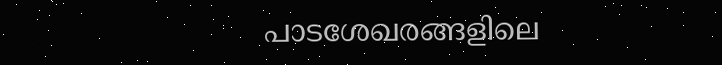പാടശേഖരങ്ങളിലെ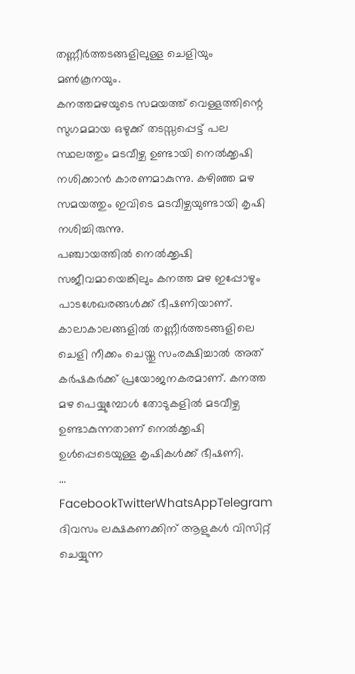തണ്ണീർത്തടങ്ങളിലുള്ള ചെളിയും മൺകൂനയും.
കനത്തമഴയുടെ സമയത്ത് വെള്ളത്തിന്റെ സുഗമമായ ഒഴുക്ക് തടസ്സപ്പെട്ട് പല സ്ഥലത്തും മടവീഴ്ച ഉണ്ടായി നെൽക്കൃഷി നശിക്കാൻ കാരണമാകുന്നു. കഴിഞ്ഞ മഴ സമയത്തും ഇവിടെ മടവീഴ്ചയുണ്ടായി കൃഷി നശിച്ചിരുന്നു.
പഞ്ചായത്തിൽ നെൽക്കൃഷി സജീവമായെങ്കിലും കനത്ത മഴ ഇപ്പോഴും പാടശേഖരങ്ങൾക്ക് ഭീഷണിയാണ്.
കാലാകാലങ്ങളിൽ തണ്ണീർത്തടങ്ങളിലെ ചെളി നീക്കം ചെയ്തു സംരക്ഷിച്ചാൽ അത് കർഷകർക്ക് പ്രയോജനകരമാണ്. കനത്ത മഴ പെയ്യുമ്പോൾ തോടുകളിൽ മടവീഴ്ച ഉണ്ടാകുന്നതാണ് നെൽക്കൃഷി ഉൾപ്പെടെയുള്ള കൃഷികൾക്ക് ഭീഷണി.
… FacebookTwitterWhatsAppTelegram
ദിവസം ലക്ഷകണക്കിന് ആളുകൾ വിസിറ്റ് ചെയ്യുന്ന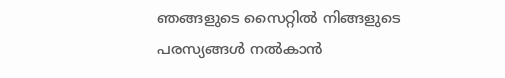ഞങ്ങളുടെ സൈറ്റിൽ നിങ്ങളുടെ പരസ്യങ്ങൾ നൽകാൻ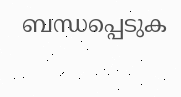ബന്ധപ്പെടുക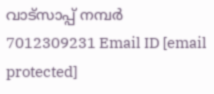വാട്സാപ്പ് നമ്പർ 7012309231 Email ID [email protected]